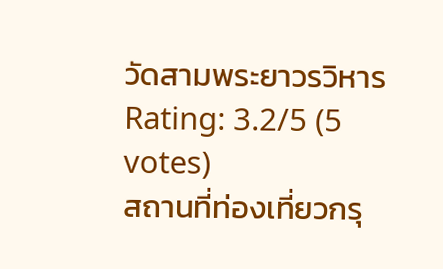วัดสามพระยาวรวิหาร
Rating: 3.2/5 (5 votes)
สถานที่ท่องเที่ยวกรุ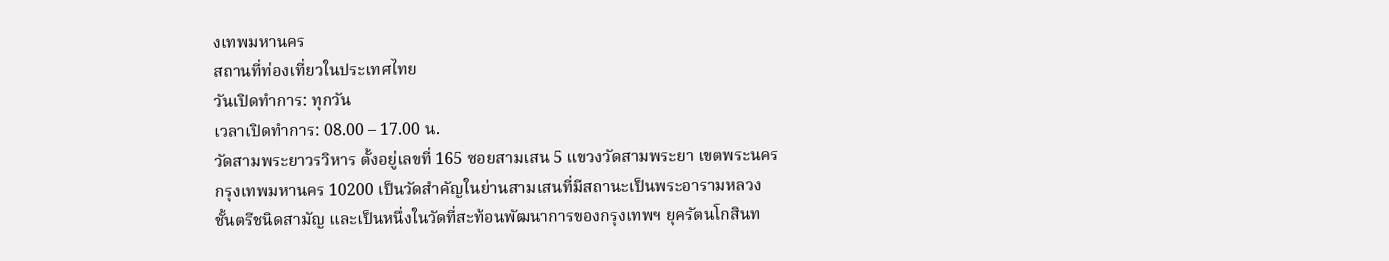งเทพมหานคร
สถานที่ท่องเที่ยวในประเทศไทย
วันเปิดทำการ: ทุกวัน
เวลาเปิดทำการ: 08.00 – 17.00 น.
วัดสามพระยาวรวิหาร ตั้งอยู่เลขที่ 165 ซอยสามเสน 5 แขวงวัดสามพระยา เขตพระนคร กรุงเทพมหานคร 10200 เป็นวัดสำคัญในย่านสามเสนที่มีสถานะเป็นพระอารามหลวงชั้นตรีชนิดสามัญ และเป็นหนึ่งในวัดที่สะท้อนพัฒนาการของกรุงเทพฯ ยุครัตนโกสินท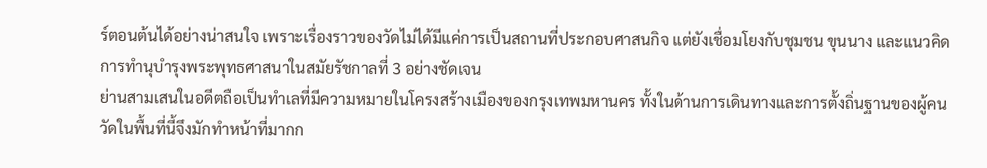ร์ตอนต้นได้อย่างน่าสนใจ เพราะเรื่องราวของวัดไม่ได้มีแค่การเป็นสถานที่ประกอบศาสนกิจ แต่ยังเชื่อมโยงกับชุมชน ขุนนาง และแนวคิดการทำนุบำรุงพระพุทธศาสนาในสมัยรัชกาลที่ 3 อย่างชัดเจน
ย่านสามเสนในอดีตถือเป็นทำเลที่มีความหมายในโครงสร้างเมืองของกรุงเทพมหานคร ทั้งในด้านการเดินทางและการตั้งถิ่นฐานของผู้คน วัดในพื้นที่นี้จึงมักทำหน้าที่มากก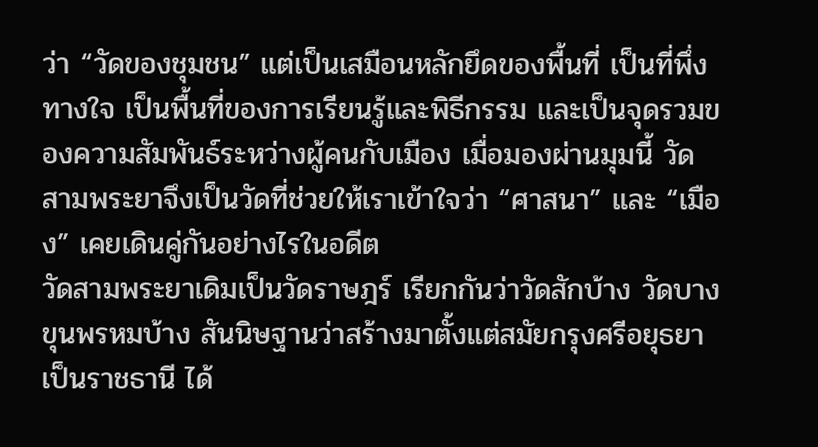ว่า “วัดของชุมชน” แต่เป็นเสมือนหลักยึดของพื้นที่ เป็นที่พึ่งทางใจ เป็นพื้นที่ของการเรียนรู้และพิธีกรรม และเป็นจุดรวมของความสัมพันธ์ระหว่างผู้คนกับเมือง เมื่อมองผ่านมุมนี้ วัดสามพระยาจึงเป็นวัดที่ช่วยให้เราเข้าใจว่า “ศาสนา” และ “เมือง” เคยเดินคู่กันอย่างไรในอดีต
วัดสามพระยาเดิมเป็นวัดราษฎร์ เรียกกันว่าวัดสักบ้าง วัดบางขุนพรหมบ้าง สันนิษฐานว่าสร้างมาตั้งแต่สมัยกรุงศรีอยุธยาเป็นราชธานี ได้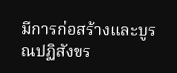มีการก่อสร้างและบูรณปฏิสังขร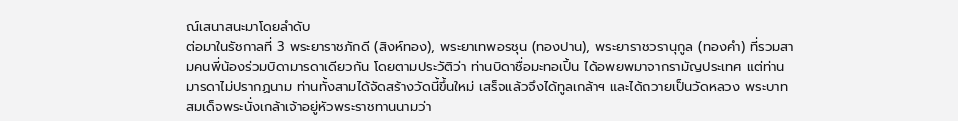ณ์เสนาสนะมาโดยลำดับ
ต่อมาในรัชกาลที่ 3 พระยาราชภักดี (สิงห์ทอง), พระยาเทพอรชุน (ทองปาน), พระยาราชวรานุกูล (ทองคำ) ที่รวมสามคนพี่น้องร่วมบิดามารดาเดียวกัน โดยตามประวัติว่า ท่านบิดาชื่อมะทอเปิ้น ได้อพยพมาจากรามัญประเทศ แต่ท่านมารดาไม่ปรากฏนาม ท่านทั้งสามได้จัดสร้างวัดนี้ขึ้นใหม่ เสร็จแล้วจึงได้ทูลเกล้าฯ และได้ถวายเป็นวัดหลวง พระบาทสมเด็จพระนั่งเกล้าเจ้าอยู่หัวพระราชทานนามว่า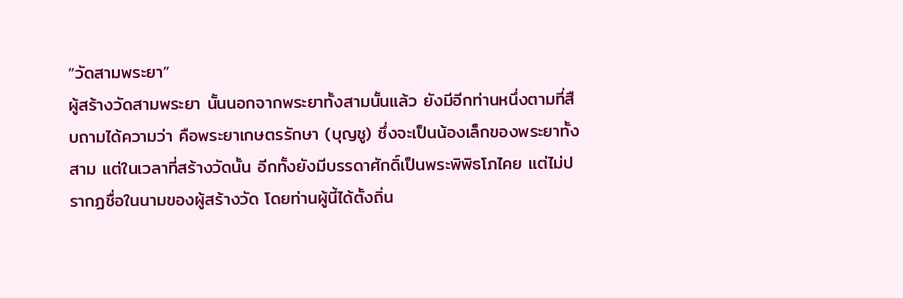“วัดสามพระยา”
ผู้สร้างวัดสามพระยา นั้นนอกจากพระยาทั้งสามนั้นแล้ว ยังมีอีกท่านหนึ่งตามที่สืบถามได้ความว่า คือพระยาเกษตรรักษา (บุญชู) ซึ่งจะเป็นน้องเล็กของพระยาทั้งสาม แต่ในเวลาที่สร้างวัดนั้น อีกทั้งยังมีบรรดาศักดิ์เป็นพระพิพิธโภไคย แต่ไม่ปรากฏชื่อในนามของผู้สร้างวัด โดยท่านผู้นี้ได้ตั้งถิ่น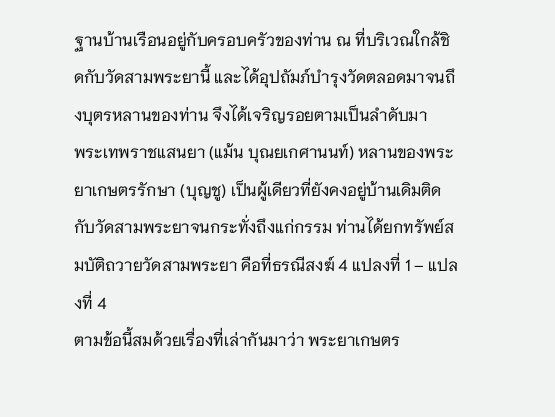ฐานบ้านเรือนอยู่กับครอบครัวของท่าน ณ ที่บริเวณใกล้ชิดกับวัดสามพระยานี้ และได้อุปถัมภ์บำรุงวัดตลอดมาจนถึงบุตรหลานของท่าน จึงได้เจริญรอยตามเป็นลำดับมา
พระเทพราชแสนยา (แม้น บุณยเกศานนท์) หลานของพระยาเกษตรรักษา (บุญชู) เป็นผู้เดียวที่ยังคงอยู่บ้านเดิมติดกับวัดสามพระยาจนกระทั่งถึงแก่กรรม ท่านได้ยกทรัพย์สมบัติถวายวัดสามพระยา คือที่ธรณีสงฆ์ 4 แปลงที่ 1 – แปลงที่ 4
ตามข้อนี้สมด้วยเรื่องที่เล่ากันมาว่า พระยาเกษตร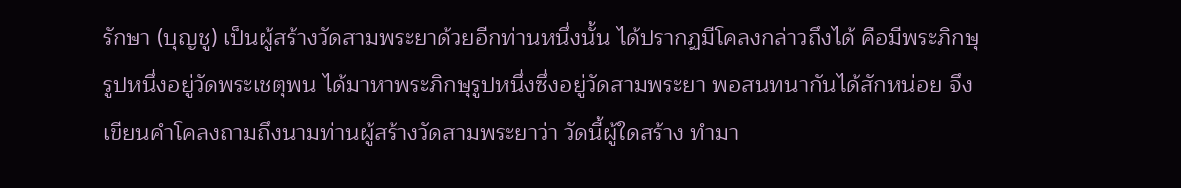รักษา (บุญชู) เป็นผู้สร้างวัดสามพระยาด้วยอีกท่านหนึ่งนั้น ได้ปรากฏมีโคลงกล่าวถึงได้ คือมีพระภิกษุรูปหนึ่งอยู่วัดพระเชตุพน ได้มาหาพระภิกษุรูปหนึ่งซึ่งอยู่วัดสามพระยา พอสนทนากันได้สักหน่อย จึงเขียนคำโคลงถามถึงนามท่านผู้สร้างวัดสามพระยาว่า วัดนี้ผู้ใดสร้าง ทำมา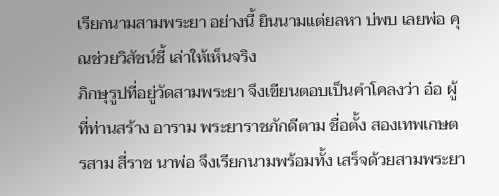เรียกนามสามพระยา อย่างนี้ ยินนามแต่ยลหา บ่พบ เลยพ่อ คุณช่วยวิสัชน์ชี้ เล่าให้เห็นจริง
ภิกษุรูปที่อยู่วัดสามพระยา จึงเขียนตอบเป็นคำโคลงว่า อ๋อ ผู้ที่ท่านสร้าง อาราม พระยาราชภักดีตาม ชื่อตั้ง สองเทพเกษตรสาม สี่ราช นาพ่อ จึงเรียกนามพร้อมทั้ง เสร็จด้วยสามพระยา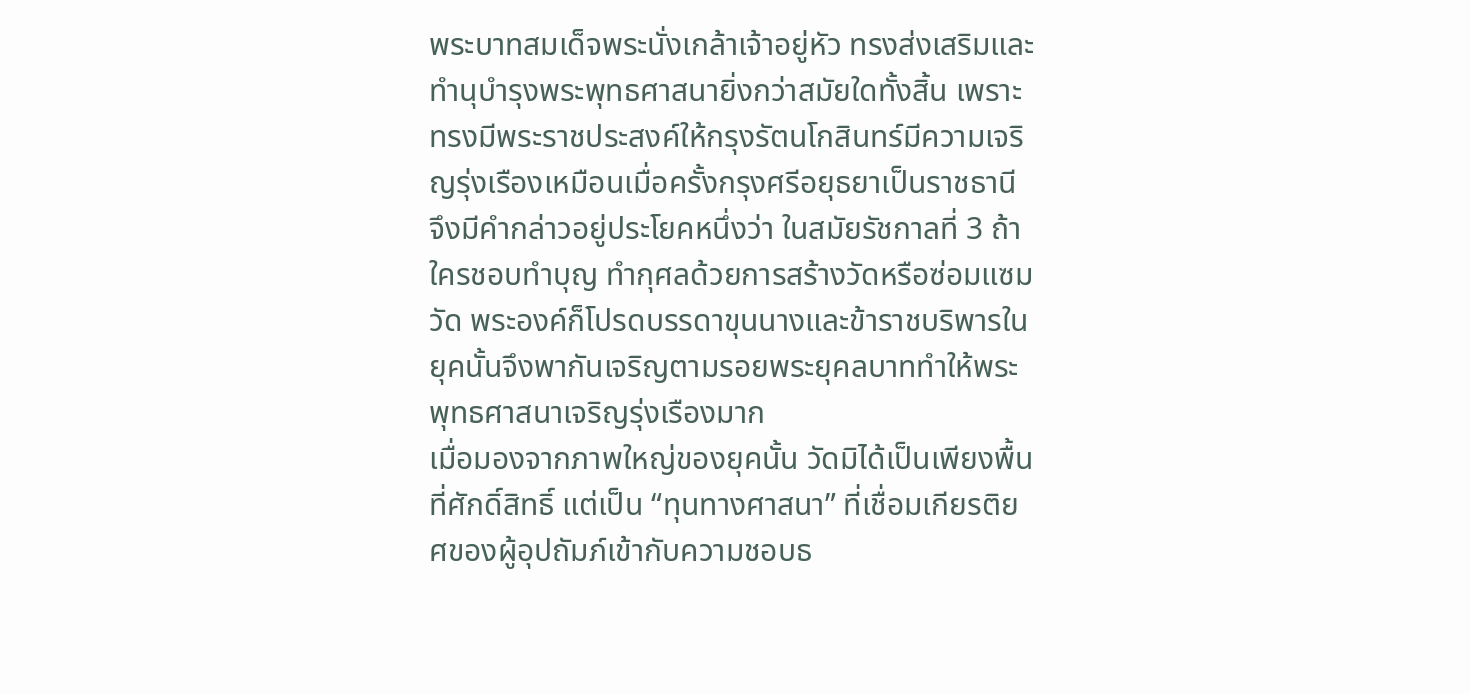พระบาทสมเด็จพระนั่งเกล้าเจ้าอยู่หัว ทรงส่งเสริมและทำนุบำรุงพระพุทธศาสนายิ่งกว่าสมัยใดทั้งสิ้น เพราะทรงมีพระราชประสงค์ให้กรุงรัตนโกสินทร์มีความเจริญรุ่งเรืองเหมือนเมื่อครั้งกรุงศรีอยุธยาเป็นราชธานี จึงมีคำกล่าวอยู่ประโยคหนึ่งว่า ในสมัยรัชกาลที่ 3 ถ้าใครชอบทำบุญ ทำกุศลด้วยการสร้างวัดหรือซ่อมแซมวัด พระองค์ก็โปรดบรรดาขุนนางและข้าราชบริพารในยุคนั้นจึงพากันเจริญตามรอยพระยุคลบาททำให้พระพุทธศาสนาเจริญรุ่งเรืองมาก
เมื่อมองจากภาพใหญ่ของยุคนั้น วัดมิได้เป็นเพียงพื้นที่ศักดิ์สิทธิ์ แต่เป็น “ทุนทางศาสนา” ที่เชื่อมเกียรติยศของผู้อุปถัมภ์เข้ากับความชอบธ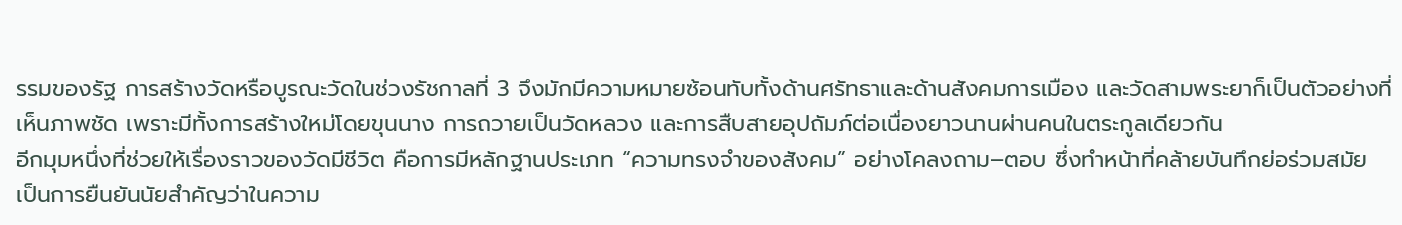รรมของรัฐ การสร้างวัดหรือบูรณะวัดในช่วงรัชกาลที่ 3 จึงมักมีความหมายซ้อนทับทั้งด้านศรัทธาและด้านสังคมการเมือง และวัดสามพระยาก็เป็นตัวอย่างที่เห็นภาพชัด เพราะมีทั้งการสร้างใหม่โดยขุนนาง การถวายเป็นวัดหลวง และการสืบสายอุปถัมภ์ต่อเนื่องยาวนานผ่านคนในตระกูลเดียวกัน
อีกมุมหนึ่งที่ช่วยให้เรื่องราวของวัดมีชีวิต คือการมีหลักฐานประเภท “ความทรงจำของสังคม” อย่างโคลงถาม–ตอบ ซึ่งทำหน้าที่คล้ายบันทึกย่อร่วมสมัย เป็นการยืนยันนัยสำคัญว่าในความ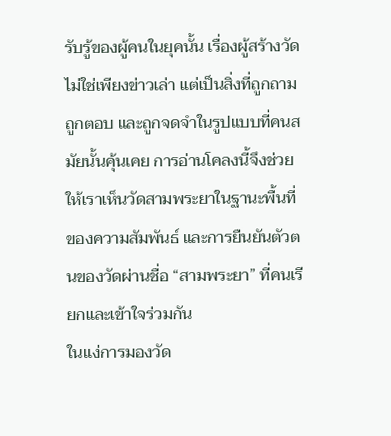รับรู้ของผู้คนในยุคนั้น เรื่องผู้สร้างวัดไม่ใช่เพียงข่าวเล่า แต่เป็นสิ่งที่ถูกถาม ถูกตอบ และถูกจดจำในรูปแบบที่คนสมัยนั้นคุ้นเคย การอ่านโคลงนี้จึงช่วยให้เราเห็นวัดสามพระยาในฐานะพื้นที่ของความสัมพันธ์ และการยืนยันตัวตนของวัดผ่านชื่อ “สามพระยา” ที่คนเรียกและเข้าใจร่วมกัน
ในแง่การมองวัด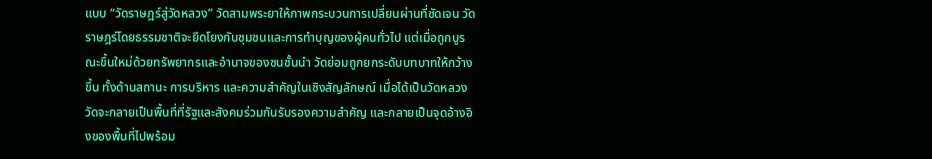แบบ “วัดราษฎร์สู่วัดหลวง” วัดสามพระยาให้ภาพกระบวนการเปลี่ยนผ่านที่ชัดเจน วัดราษฎร์โดยธรรมชาติจะยึดโยงกับชุมชนและการทำบุญของผู้คนทั่วไป แต่เมื่อถูกบูรณะขึ้นใหม่ด้วยทรัพยากรและอำนาจของชนชั้นนำ วัดย่อมถูกยกระดับบทบาทให้กว้างขึ้น ทั้งด้านสถานะ การบริหาร และความสำคัญในเชิงสัญลักษณ์ เมื่อได้เป็นวัดหลวง วัดจะกลายเป็นพื้นที่ที่รัฐและสังคมร่วมกันรับรองความสำคัญ และกลายเป็นจุดอ้างอิงของพื้นที่ไปพร้อม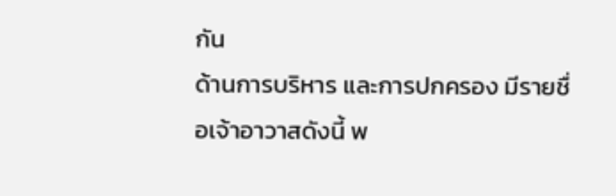กัน
ด้านการบริหาร และการปกครอง มีรายชื่อเจ้าอาวาสดังนี้ พ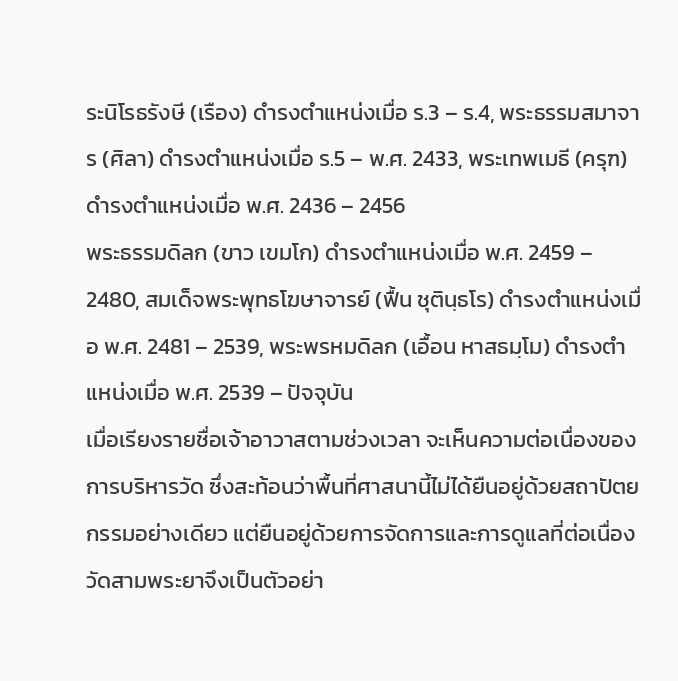ระนิโรธรังษี (เรือง) ดำรงตำแหน่งเมื่อ ร.3 – ร.4, พระธรรมสมาจาร (ศิลา) ดำรงตำแหน่งเมื่อ ร.5 – พ.ศ. 2433, พระเทพเมธี (ครุฑ) ดำรงตำแหน่งเมื่อ พ.ศ. 2436 – 2456
พระธรรมดิลก (ขาว เขมโก) ดำรงตำแหน่งเมื่อ พ.ศ. 2459 – 2480, สมเด็จพระพุทธโฆษาจารย์ (ฟื้น ชุตินฺธโร) ดำรงตำแหน่งเมื่อ พ.ศ. 2481 – 2539, พระพรหมดิลก (เอื้อน หาสธมฺโม) ดำรงตำแหน่งเมื่อ พ.ศ. 2539 – ปัจจุบัน
เมื่อเรียงรายชื่อเจ้าอาวาสตามช่วงเวลา จะเห็นความต่อเนื่องของการบริหารวัด ซึ่งสะท้อนว่าพื้นที่ศาสนานี้ไม่ได้ยืนอยู่ด้วยสถาปัตยกรรมอย่างเดียว แต่ยืนอยู่ด้วยการจัดการและการดูแลที่ต่อเนื่อง วัดสามพระยาจึงเป็นตัวอย่า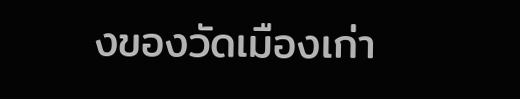งของวัดเมืองเก่า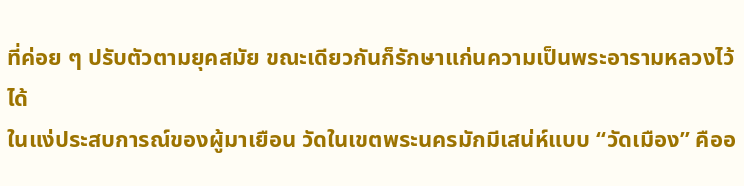ที่ค่อย ๆ ปรับตัวตามยุคสมัย ขณะเดียวกันก็รักษาแก่นความเป็นพระอารามหลวงไว้ได้
ในแง่ประสบการณ์ของผู้มาเยือน วัดในเขตพระนครมักมีเสน่ห์แบบ “วัดเมือง” คืออ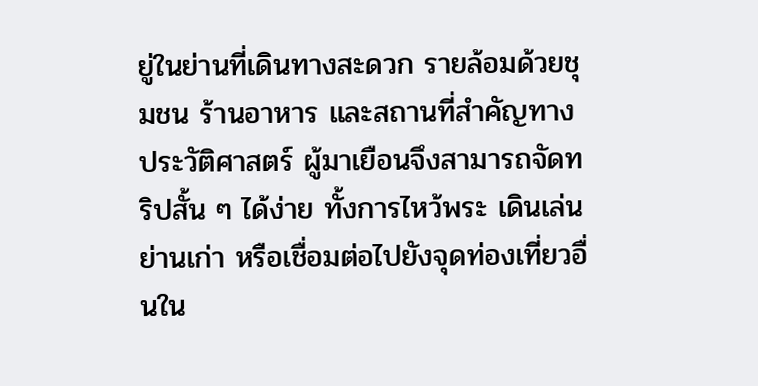ยู่ในย่านที่เดินทางสะดวก รายล้อมด้วยชุมชน ร้านอาหาร และสถานที่สำคัญทางประวัติศาสตร์ ผู้มาเยือนจึงสามารถจัดทริปสั้น ๆ ได้ง่าย ทั้งการไหว้พระ เดินเล่นย่านเก่า หรือเชื่อมต่อไปยังจุดท่องเที่ยวอื่นใน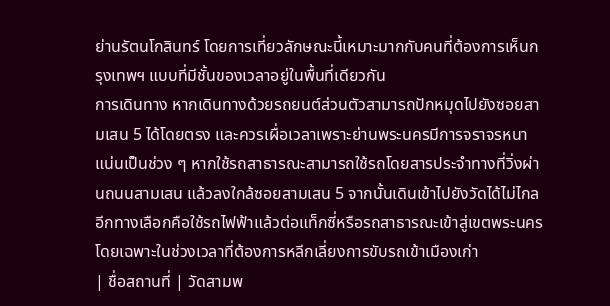ย่านรัตนโกสินทร์ โดยการเที่ยวลักษณะนี้เหมาะมากกับคนที่ต้องการเห็นกรุงเทพฯ แบบที่มีชั้นของเวลาอยู่ในพื้นที่เดียวกัน
การเดินทาง หากเดินทางด้วยรถยนต์ส่วนตัวสามารถปักหมุดไปยังซอยสามเสน 5 ได้โดยตรง และควรเผื่อเวลาเพราะย่านพระนครมีการจราจรหนาแน่นเป็นช่วง ๆ หากใช้รถสาธารณะสามารถใช้รถโดยสารประจำทางที่วิ่งผ่านถนนสามเสน แล้วลงใกล้ซอยสามเสน 5 จากนั้นเดินเข้าไปยังวัดได้ไม่ไกล อีกทางเลือกคือใช้รถไฟฟ้าแล้วต่อแท็กซี่หรือรถสาธารณะเข้าสู่เขตพระนคร โดยเฉพาะในช่วงเวลาที่ต้องการหลีกเลี่ยงการขับรถเข้าเมืองเก่า
| ชื่อสถานที่ | วัดสามพ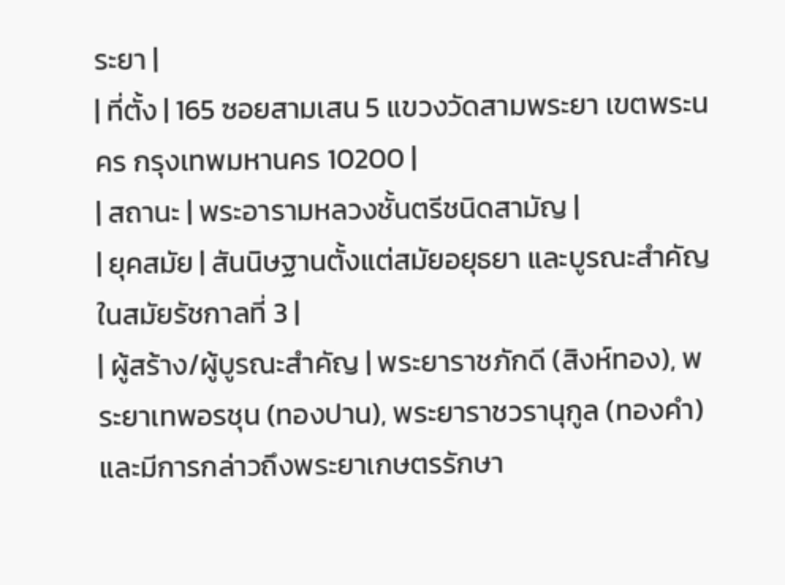ระยา |
| ที่ตั้ง | 165 ซอยสามเสน 5 แขวงวัดสามพระยา เขตพระนคร กรุงเทพมหานคร 10200 |
| สถานะ | พระอารามหลวงชั้นตรีชนิดสามัญ |
| ยุคสมัย | สันนิษฐานตั้งแต่สมัยอยุธยา และบูรณะสำคัญในสมัยรัชกาลที่ 3 |
| ผู้สร้าง/ผู้บูรณะสำคัญ | พระยาราชภักดี (สิงห์ทอง), พระยาเทพอรชุน (ทองปาน), พระยาราชวรานุกูล (ทองคำ) และมีการกล่าวถึงพระยาเกษตรรักษา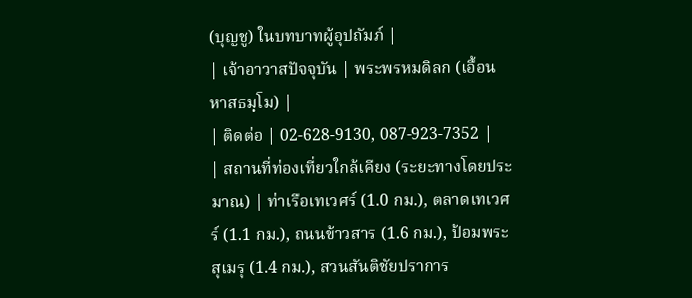(บุญชู) ในบทบาทผู้อุปถัมภ์ |
| เจ้าอาวาสปัจจุบัน | พระพรหมดิลก (เอื้อน หาสธมฺโม) |
| ติดต่อ | 02-628-9130, 087-923-7352 |
| สถานที่ท่องเที่ยวใกล้เคียง (ระยะทางโดยประมาณ) | ท่าเรือเทเวศร์ (1.0 กม.), ตลาดเทเวศร์ (1.1 กม.), ถนนข้าวสาร (1.6 กม.), ป้อมพระสุเมรุ (1.4 กม.), สวนสันติชัยปราการ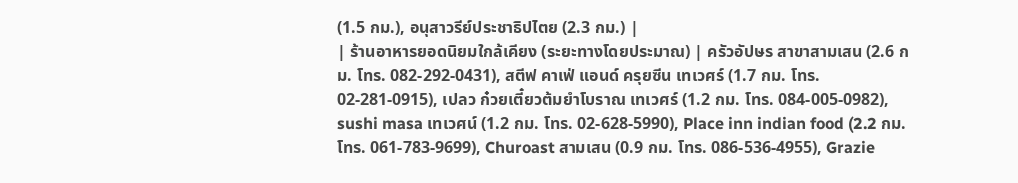(1.5 กม.), อนุสาวรีย์ประชาธิปไตย (2.3 กม.) |
| ร้านอาหารยอดนิยมใกล้เคียง (ระยะทางโดยประมาณ) | ครัวอัปษร สาขาสามเสน (2.6 กม. โทร. 082-292-0431), สตีฟ คาเฟ่ แอนด์ ครุยซีน เทเวศร์ (1.7 กม. โทร. 02-281-0915), เปลว ก๋วยเตี๋ยวต้มยำโบราณ เทเวศร์ (1.2 กม. โทร. 084-005-0982), sushi masa เทเวศน์ (1.2 กม. โทร. 02-628-5990), Place inn indian food (2.2 กม. โทร. 061-783-9699), Churoast สามเสน (0.9 กม. โทร. 086-536-4955), Grazie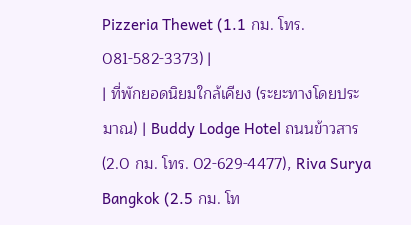Pizzeria Thewet (1.1 กม. โทร. 081-582-3373) |
| ที่พักยอดนิยมใกล้เคียง (ระยะทางโดยประมาณ) | Buddy Lodge Hotel ถนนข้าวสาร (2.0 กม. โทร. 02-629-4477), Riva Surya Bangkok (2.5 กม. โท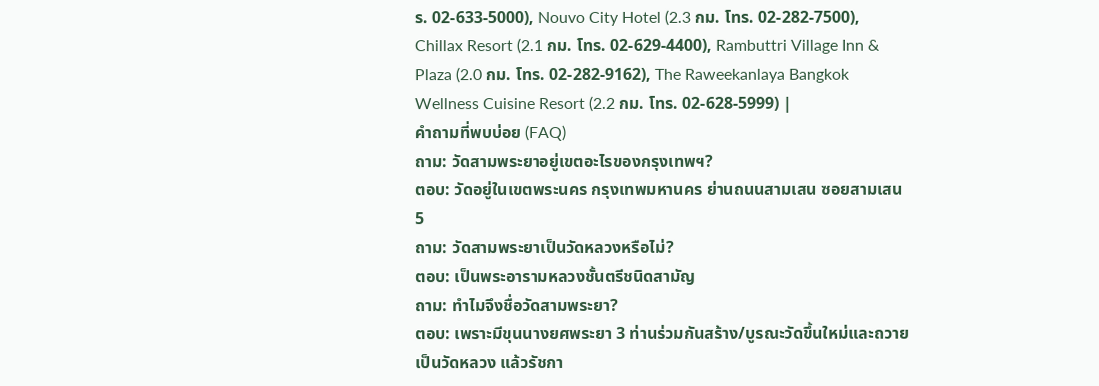ร. 02-633-5000), Nouvo City Hotel (2.3 กม. โทร. 02-282-7500), Chillax Resort (2.1 กม. โทร. 02-629-4400), Rambuttri Village Inn & Plaza (2.0 กม. โทร. 02-282-9162), The Raweekanlaya Bangkok Wellness Cuisine Resort (2.2 กม. โทร. 02-628-5999) |
คำถามที่พบบ่อย (FAQ)
ถาม: วัดสามพระยาอยู่เขตอะไรของกรุงเทพฯ?
ตอบ: วัดอยู่ในเขตพระนคร กรุงเทพมหานคร ย่านถนนสามเสน ซอยสามเสน 5
ถาม: วัดสามพระยาเป็นวัดหลวงหรือไม่?
ตอบ: เป็นพระอารามหลวงชั้นตรีชนิดสามัญ
ถาม: ทำไมจึงชื่อวัดสามพระยา?
ตอบ: เพราะมีขุนนางยศพระยา 3 ท่านร่วมกันสร้าง/บูรณะวัดขึ้นใหม่และถวายเป็นวัดหลวง แล้วรัชกา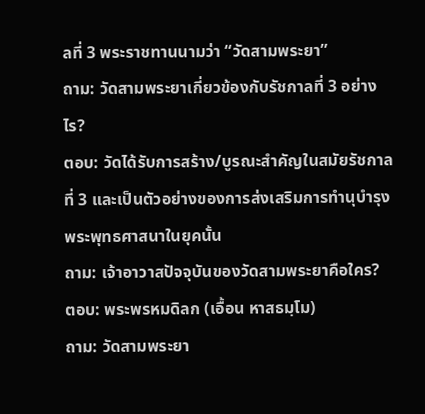ลที่ 3 พระราชทานนามว่า “วัดสามพระยา”
ถาม: วัดสามพระยาเกี่ยวข้องกับรัชกาลที่ 3 อย่างไร?
ตอบ: วัดได้รับการสร้าง/บูรณะสำคัญในสมัยรัชกาลที่ 3 และเป็นตัวอย่างของการส่งเสริมการทำนุบำรุงพระพุทธศาสนาในยุคนั้น
ถาม: เจ้าอาวาสปัจจุบันของวัดสามพระยาคือใคร?
ตอบ: พระพรหมดิลก (เอื้อน หาสธมฺโม)
ถาม: วัดสามพระยา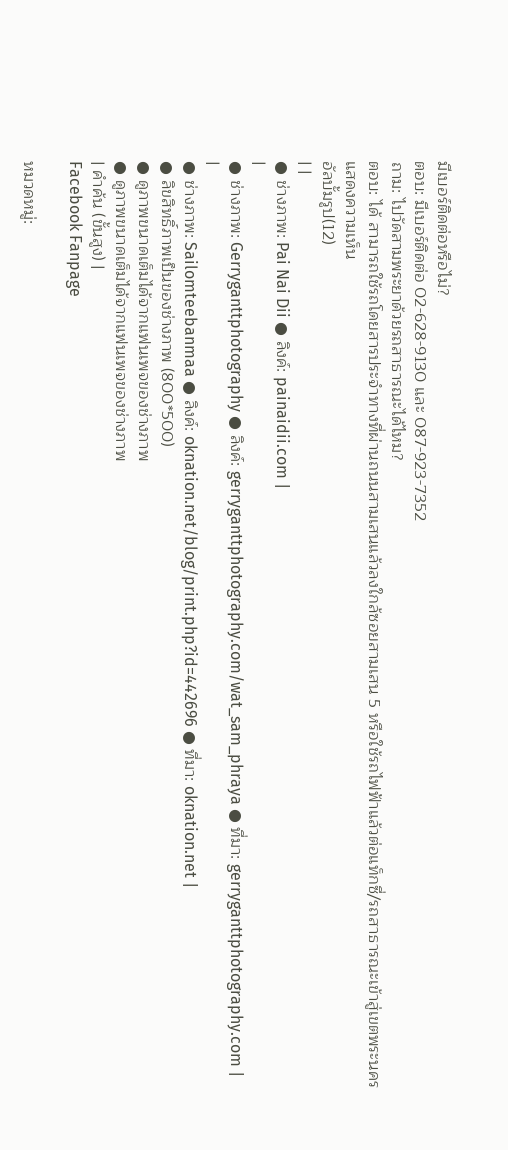มีเบอร์ติดต่อหรือไม่?
ตอบ: มีเบอร์ติดต่อ 02-628-9130 และ 087-923-7352
ถาม: ไปวัดสามพระยาด้วยรถสาธารณะได้ไหม?
ตอบ: ได้ สามารถใช้รถโดยสารประจำทางที่ผ่านถนนสามเสนแล้วลงใกล้ซอยสามเสน 5 หรือใช้รถไฟฟ้าแล้วต่อแท็กซี่/รถสาธารณะเข้าสู่เขตพระนคร
แสดงความเห็น
อัลบั้มรูป(12)
| |
● ช่างภาพ: Pai Nai Dii ● ลิงค์: painaidii.com |
|
● ช่างภาพ: Gerryganttphotography ● ลิงค์: gerryganttphotography.com/wat_sam_phraya ● ที่มา: gerryganttphotography.com |
|
● ช่างภาพ: Sailomteebanmaa ● ลิงค์: oknation.net/blog/print.php?id=442696 ● ที่มา: oknation.net |
● ลิขสิทธิ์ภาพเป็นของช่างภาพ (800*500)
● ดูภาพขนาดเต็มได้จากแฟนเพจของช่างภาพ
● ดูภาพขนาดเต็มได้จากแฟนเพจของช่างภาพ
| คำค้น (ขั้นสูง) |
Facebook Fanpage

หมวดหมู่: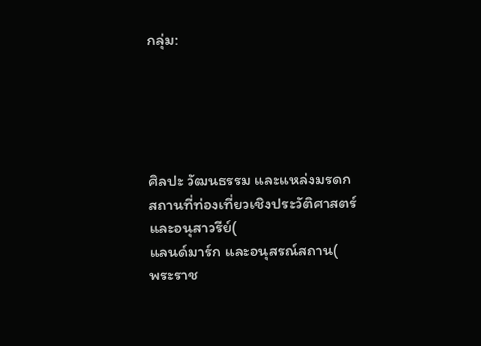กลุ่ม:





ศิลปะ วัฒนธรรม และแหล่งมรดก
สถานที่ท่องเที่ยวเชิงประวัติศาสตร์ และอนุสาวรีย์(
แลนด์มาร์ก และอนุสรณ์สถาน(
พระราช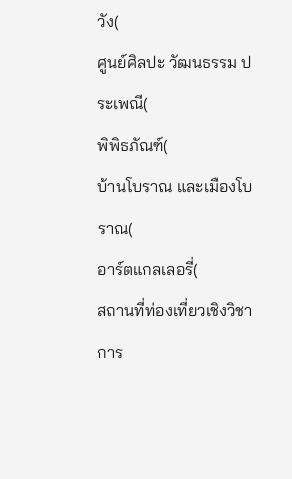วัง(
ศูนย์ศิลปะ วัฒนธรรม ประเพณี(
พิพิธภัณฑ์(
บ้านโบราณ และเมืองโบราณ(
อาร์ตแกลเลอรี่(
สถานที่ท่องเที่ยวเชิงวิชาการ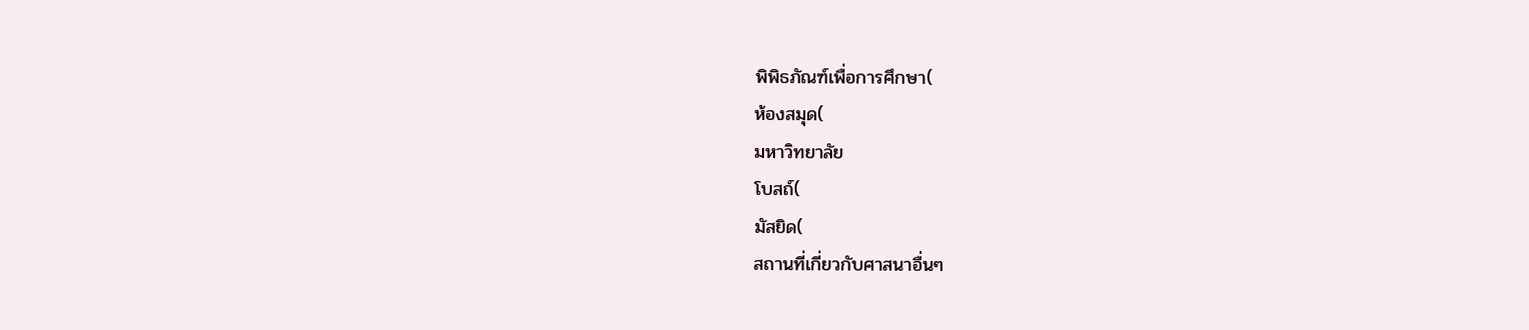พิพิธภัณฑ์เพื่อการศึกษา(
ห้องสมุด(
มหาวิทยาลัย
โบสถ์(
มัสยิด(
สถานที่เกี่ยวกับศาสนาอื่นๆ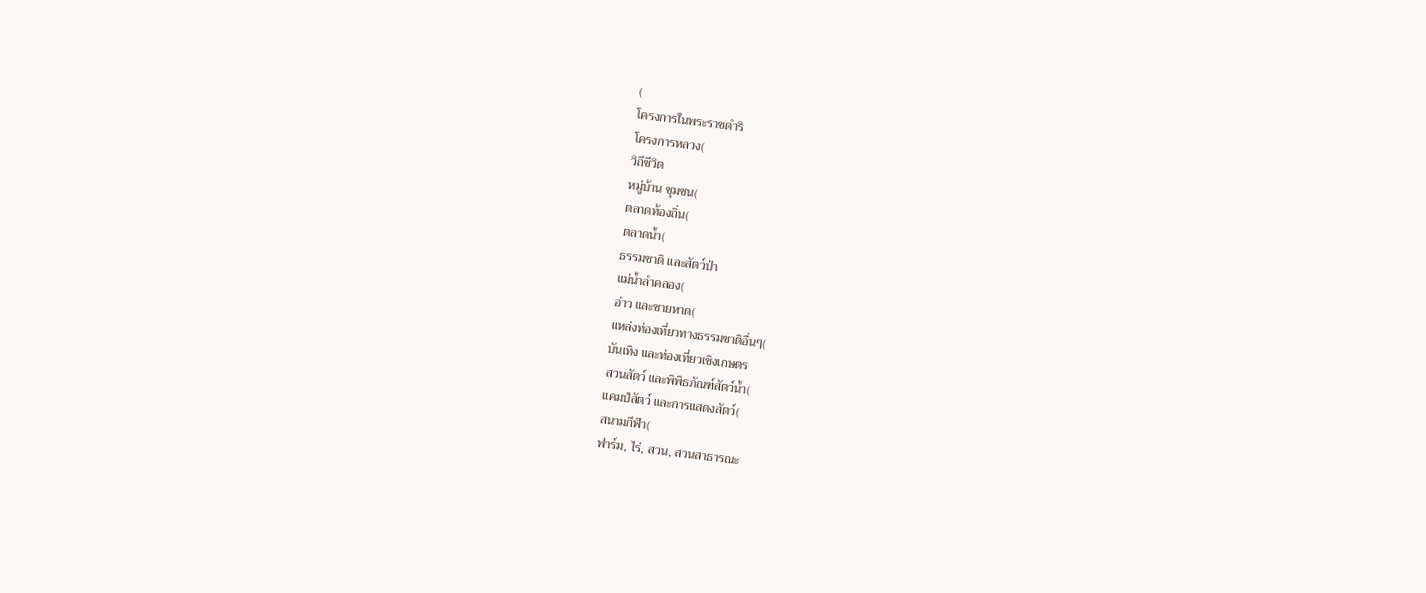(
โครงการในพระราชดำริ
โครงการหลวง(
วิถีชีวิต
หมู่บ้าน ชุมชน(
ตลาดท้องถิ่น(
ตลาดน้ำ(
ธรรมชาติ และสัตว์ป่า
แม่น้ำลำคลอง(
อ่าว และชายหาด(
แหล่งท่องเที่ยวทางธรรมชาติอื่นๆ(
บันเทิง และท่องเที่ยวเชิงเกษตร
สวนสัตว์ และพิพิธภัณฑ์สัตว์น้ำ(
แคมป์สัตว์ และการแสดงสัตว์(
สนามกีฬา(
ฟาร์ม, ไร่, สวน, สวนสาธารณะ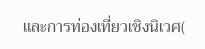และการท่องเที่ยวเชิงนิเวศ(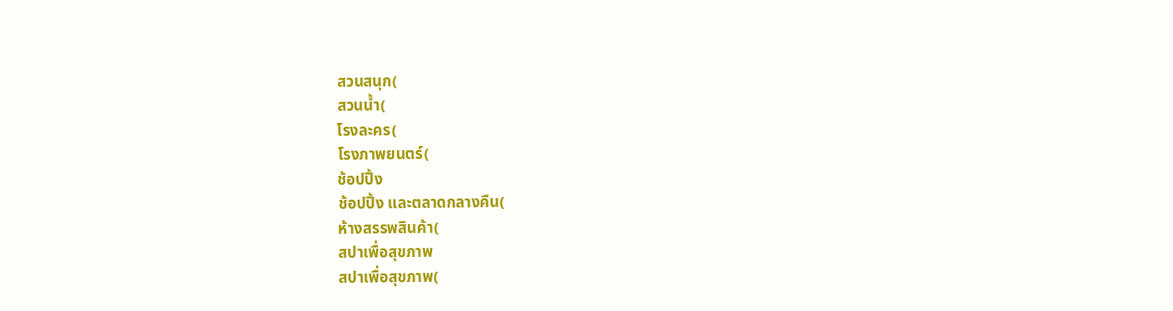สวนสนุก(
สวนน้ำ(
โรงละคร(
โรงภาพยนตร์(
ช้อปปิ้ง
ช้อปปิ้ง และตลาดกลางคืน(
ห้างสรรพสินค้า(
สปาเพื่อสุขภาพ
สปาเพื่อสุขภาพ(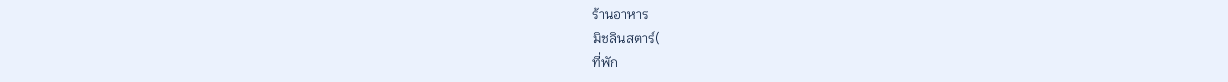ร้านอาหาร
มิชลินสตาร์(
ที่พัก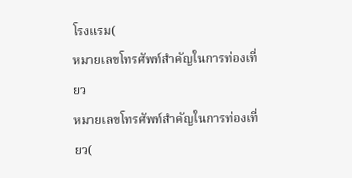โรงแรม(
หมายเลขโทรศัพท์สำคัญในการท่องเที่ยว
หมายเลขโทรศัพท์สำคัญในการท่องเที่ยว(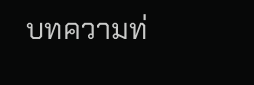บทความท่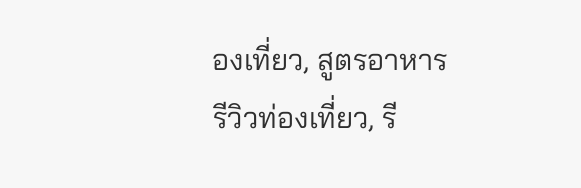องเที่ยว, สูตรอาหาร
รีวิวท่องเที่ยว, รี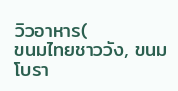วิวอาหาร(
ขนมไทยชาววัง, ขนมโบรา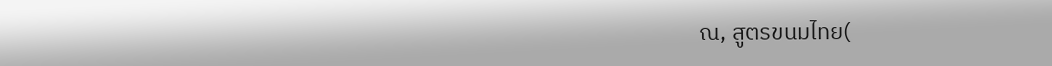ณ, สูตรขนมไทย(